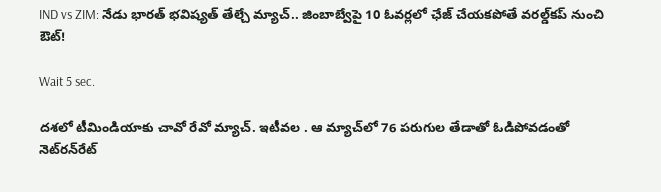IND vs ZIM: నేడు భారత్ భవిష్యత్ తేల్చే మ్యాచ్.. జింబాబ్వేపై 10 ఓవర్లలో ఛేజ్ చేయకపోతే వరల్డ్‌కప్ నుంచి ఔట్!

Wait 5 sec.

దశలో టీమిండియాకు చావో రేవో మ్యాచ్. ఇటీవల . ఆ మ్యాచ్‌లో 76 పరుగుల తేడాతో ఓడిపోవడంతో నెట్‌రన్‌రేట్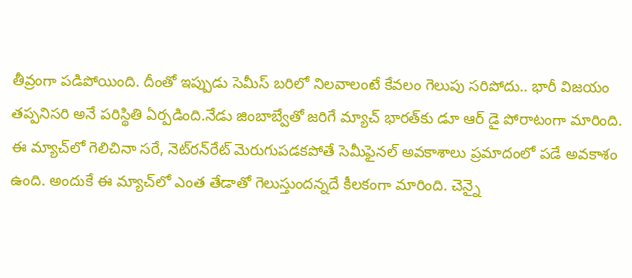తీవ్రంగా పడిపోయింది. దీంతో ఇప్పుడు సెమీస్ బరిలో నిలవాలంటే కేవలం గెలుపు సరిపోదు.. భారీ విజయం తప్పనిసరి అనే పరిస్థితి ఏర్పడింది.నేడు జింబాబ్వేతో జరిగే మ్యాచ్ భారత్‌కు డూ ఆర్ డై పోరాటంగా మారింది. ఈ మ్యాచ్‌లో గెలిచినా సరే, నెట్‌రన్‌రేట్ మెరుగుపడకపోతే సెమీఫైనల్ అవకాశాలు ప్రమాదంలో పడే అవకాశం ఉంది. అందుకే ఈ మ్యాచ్‌లో ఎంత తేడాతో గెలుస్తుందన్నదే కీలకంగా మారింది. చెన్నై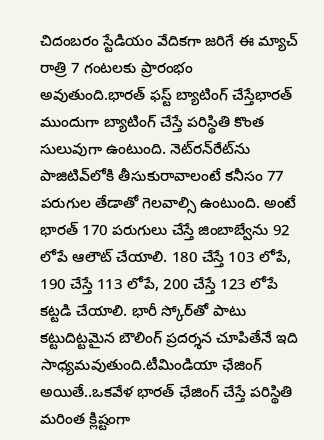చిదంబరం స్టేడియం వేదికగా జరిగే ఈ మ్యాచ్ రాత్రి 7 గంటలకు ప్రారంభం అవుతుంది.భారత్ ఫస్ట్ బ్యాటింగ్ చేస్తేభారత్ ముందుగా బ్యాటింగ్ చేస్తే పరిస్థితి కొంత సులువుగా ఉంటుంది. నెట్‌రన్‌రేట్‌ను పాజిటివ్‌లోకి తీసుకురావాలంటే కనీసం 77 పరుగుల తేడాతో గెలవాల్సి ఉంటుంది. అంటే భారత్ 170 పరుగులు చేస్తే జింబాబ్వేను 92 లోపే ఆలౌట్ చేయాలి. 180 చేస్తే 103 లోపే, 190 చేస్తే 113 లోపే, 200 చేస్తే 123 లోపే కట్టడి చేయాలి. భారీ స్కోర్‌తో పాటు కట్టుదిట్టమైన బౌలింగ్ ప్రదర్శన చూపితేనే ఇది సాధ్యమవుతుంది.టీమిండియా ఛేజింగ్ అయితే..ఒకవేళ భారత్ ఛేజింగ్ చేస్తే పరిస్థితి మరింత క్లిష్టంగా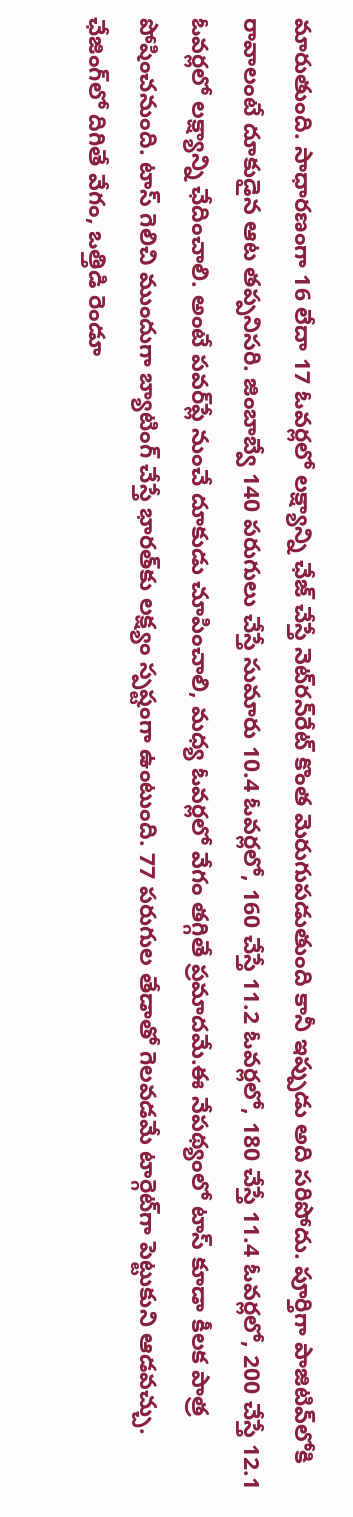మారుతుంది. సాధారణంగా 16 లేదా 17 ఓవర్లలో లక్ష్యాన్ని ఛేజ్ చేస్తే నెట్‌రన్‌రేట్ కొంత మెరుగుపడుతుంది కానీ ఇప్పుడు అది సరిపోదు. పూర్తిగా పాజిటివ్‌లోకి రావాలంటే దూకుడైన ఆట తప్పనిసరి. జింబాబ్వే 140 పరుగులు చేస్తే సుమారు 10.4 ఓవర్లలో, 160 చేస్తే 11.2 ఓవర్లలో, 180 చేస్తే 11.4 ఓవర్లలో, 200 చేస్తే 12.1 ఓవర్లలో లక్ష్యాన్ని ఛేదించాలి. అంటే పవర్‌ప్లే నుంచే దూకుడు చూపించాలి, మధ్య ఓవర్లలో వేగం తగ్గితే ప్రమాదమే.ఈ నేపథ్యంలో టాస్ కూడా కీలక పాత్ర పోషించనుంది. టాస్ గెలిచి ముందుగా బ్యాటింగ్ చేస్తే భారత్‌కు లక్ష్యం స్పష్టంగా ఉంటుంది. 77 పరుగుల తేడాతో గెలవడమే టార్గెట్‌గా పెట్టుకుని ఆడవచ్చు. ఛేజింగ్‌లో దిగితే వేగం, ఒత్తిడి రెండూ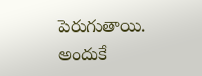పెరుగుతాయి. అందుకే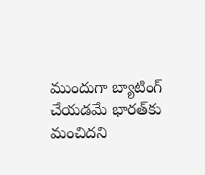ముందుగా బ్యాటింగ్ చేయడమే భారత్‌కు మంచిదని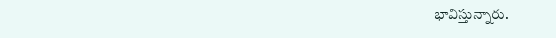భావిస్తున్నారు.